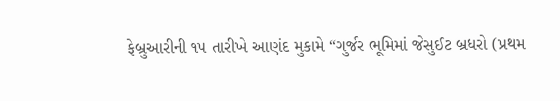ફેબ્રુઆરીની ૧૫ તારીખે આણંદ મુકામે “ગુર્જર ભૂમિમાં જેસુઈટ બ્રધરો (પ્રથમ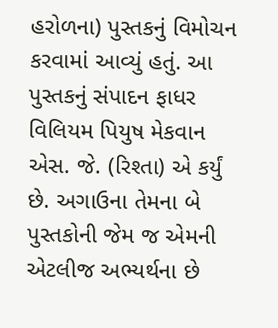હરોળના) પુસ્તકનું વિમોચન કરવામાં આવ્યું હતું. આ પુસ્તકનું સંપાદન ફાધર વિલિયમ પિયુષ મેકવાન એસ. જે. (રિશ્તા) એ કર્યું છે. અગાઉના તેમના બે પુસ્તકોની જેમ જ એમની એટલીજ અભ્યર્થના છે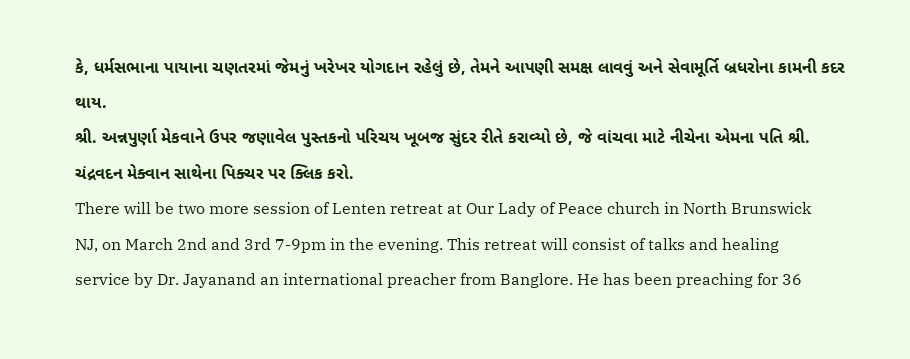કે, ધર્મસભાના પાયાના ચણતરમાં જેમનું ખરેખર યોગદાન રહેલું છે, તેમને આપણી સમક્ષ લાવવું અને સેવામૂર્તિ બ્રધરોના કામની કદર થાય.
શ્રી. અન્નપુર્ણા મેકવાને ઉપર જણાવેલ પુસ્તકનો પરિચય ખૂબજ સુંદર રીતે કરાવ્યો છે, જે વાંચવા માટે નીચેના એમના પતિ શ્રી. ચંદ્રવદન મેક્વાન સાથેના પિક્ચર પર ક્લિક કરો.
There will be two more session of Lenten retreat at Our Lady of Peace church in North Brunswick NJ, on March 2nd and 3rd 7-9pm in the evening. This retreat will consist of talks and healing service by Dr. Jayanand an international preacher from Banglore. He has been preaching for 36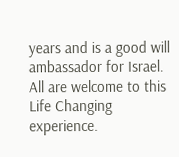years and is a good will ambassador for Israel. All are welcome to this Life Changing experience.